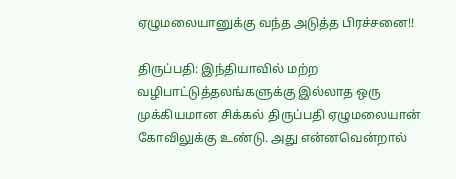ஏழுமலையானுக்கு வந்த அடுத்த பிரச்சனை!!

திருப்பதி: இந்தியாவில் மற்ற வழிபாட்டுத்தலங்களுக்கு இல்லாத ஒரு முக்கியமான சிக்கல் திருப்பதி ஏழுமலையான் கோவிலுக்கு உண்டு. அது என்னவென்றால்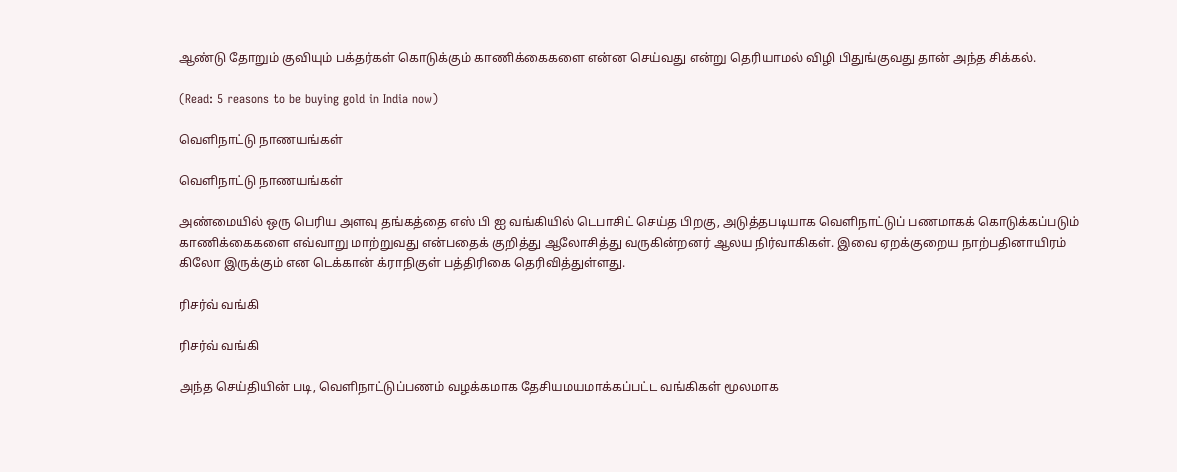ஆண்டு தோறும் குவியும் பக்தர்கள் கொடுக்கும் காணிக்கைகளை என்ன செய்வது என்று தெரியாமல் விழி பிதுங்குவது தான் அந்த சிக்கல்.

(Read: 5 reasons to be buying gold in India now)

வெளிநாட்டு நாணயங்கள்

வெளிநாட்டு நாணயங்கள்

அண்மையில் ஒரு பெரிய அளவு தங்கத்தை எஸ் பி ஐ வங்கியில் டெபாசிட் செய்த பிறகு, அடுத்தபடியாக வெளிநாட்டுப் பணமாகக் கொடுக்கப்படும் காணிக்கைகளை எவ்வாறு மாற்றுவது என்பதைக் குறித்து ஆலோசித்து வருகின்றனர் ஆலய நிர்வாகிகள். இவை ஏறக்குறைய நாற்பதினாயிரம் கிலோ இருக்கும் என டெக்கான் க்ராநிகுள் பத்திரிகை தெரிவித்துள்ளது.

ரிசர்வ் வங்கி

ரிசர்வ் வங்கி

அந்த செய்தியின் படி, வெளிநாட்டுப்பணம் வழக்கமாக தேசியமயமாக்கப்பட்ட வங்கிகள் மூலமாக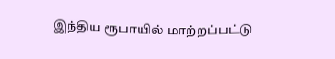இந்திய ரூபாயில் மாற்றப்பட்டு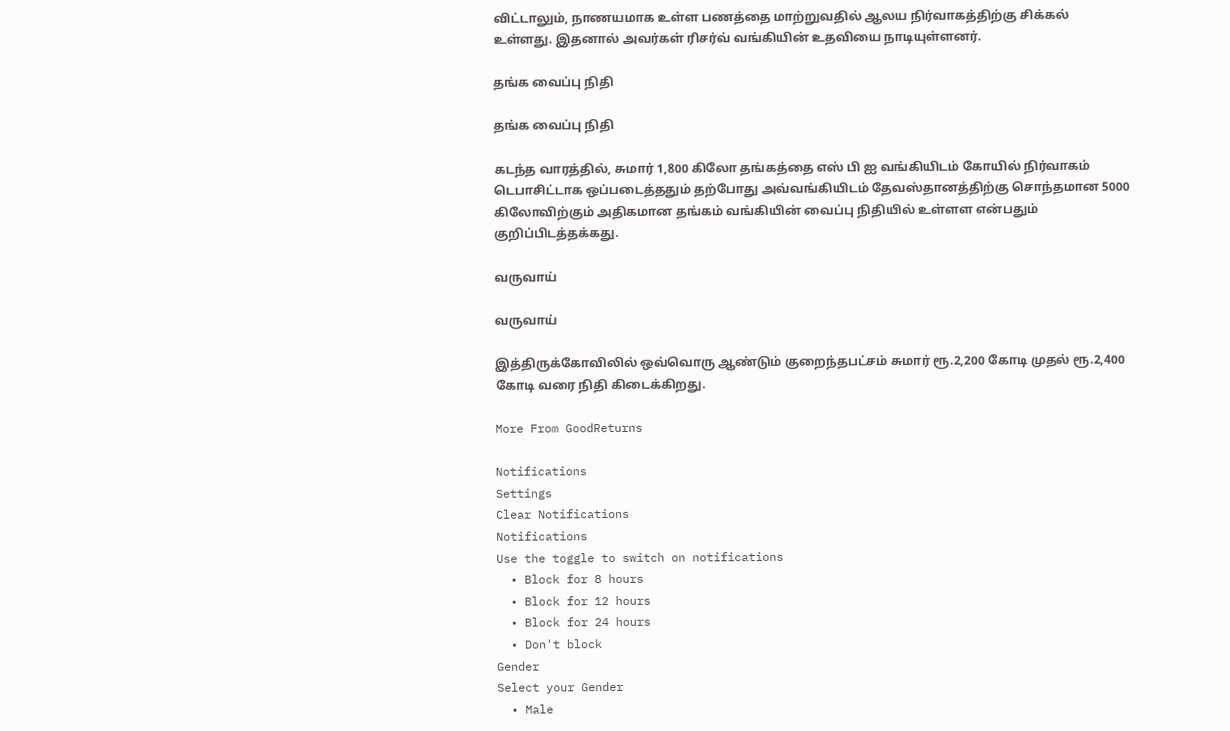விட்டாலும், நாணயமாக உள்ள பணத்தை மாற்றுவதில் ஆலய நிர்வாகத்திற்கு சிக்கல் உள்ளது. இதனால் அவர்கள் ரிசர்வ் வங்கியின் உதவியை நாடியுள்ளனர்.

தங்க வைப்பு நிதி

தங்க வைப்பு நிதி

கடந்த வாரத்தில், சுமார் 1,800 கிலோ தங்கத்தை எஸ் பி ஐ வங்கியிடம் கோயில் நிர்வாகம் டெபாசிட்டாக ஒப்படைத்ததும் தற்போது அவ்வங்கியிடம் தேவஸ்தானத்திற்கு சொந்தமான 5000 கிலோவிற்கும் அதிகமான தங்கம் வங்கியின் வைப்பு நிதியில் உள்ளள என்பதும் குறிப்பிடத்தக்கது.

வருவாய்

வருவாய்

இத்திருக்கோவிலில் ஒவ்வொரு ஆண்டும் குறைந்தபட்சம் சுமார் ரூ.2,200 கோடி முதல் ரூ.2,400 கோடி வரை நிதி கிடைக்கிறது.

More From GoodReturns

Notifications
Settings
Clear Notifications
Notifications
Use the toggle to switch on notifications
  • Block for 8 hours
  • Block for 12 hours
  • Block for 24 hours
  • Don't block
Gender
Select your Gender
  • Male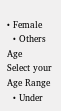• Female
  • Others
Age
Select your Age Range
  • Under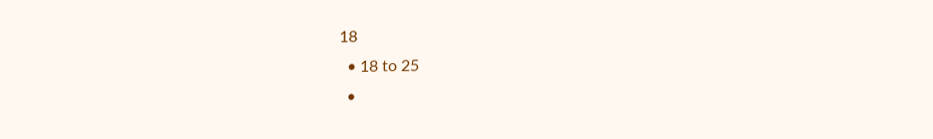18
  • 18 to 25
  •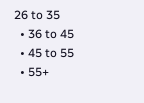26 to 35
  • 36 to 45
  • 45 to 55
  • 55+